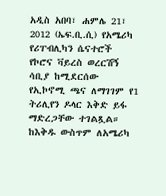አዲስ አበባ፣ ሐምሌ 21፣ 2012 (ኤፍ.ቢ.ሲ) የአሜሪካ የሪፐብሊካን ሴናተሮች የኮሮና ቫይረስ ወረርሽኝ ሳቢያ ከሚደርሰው የኢኮኖሚ ጫና ለማገገም የ1 ትሪሊየን ዶላር እቅድ ይፋ ማድረጋቸው ተገልጿል።
ከእቅዱ ውስጥም ለአሜሪካ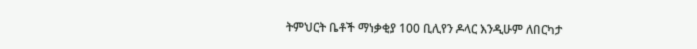ትምህርት ቤቶች ማነቃቂያ 100 ቢሊየን ዶላር እንዲሁም ለበርካታ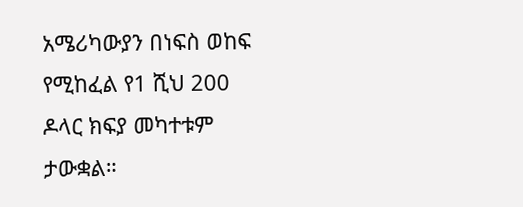አሜሪካውያን በነፍስ ወከፍ የሚከፈል የ1 ሺህ 200 ዶላር ክፍያ መካተቱም ታውቋል።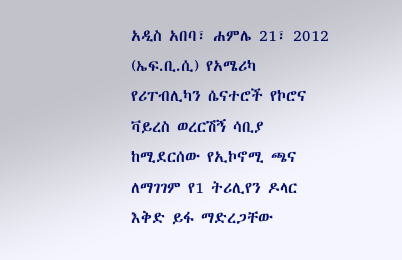አዲስ አበባ፣ ሐምሌ 21፣ 2012 (ኤፍ.ቢ.ሲ) የአሜሪካ የሪፐብሊካን ሴናተሮች የኮሮና ቫይረስ ወረርሽኝ ሳቢያ ከሚደርሰው የኢኮኖሚ ጫና ለማገገም የ1 ትሪሊየን ዶላር እቅድ ይፋ ማድረጋቸው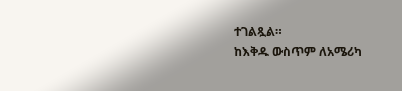ተገልጿል።
ከእቅዱ ውስጥም ለአሜሪካ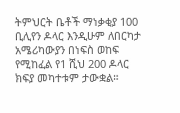ትምህርት ቤቶች ማነቃቂያ 100 ቢሊየን ዶላር እንዲሁም ለበርካታ አሜሪካውያን በነፍስ ወከፍ የሚከፈል የ1 ሺህ 200 ዶላር ክፍያ መካተቱም ታውቋል።